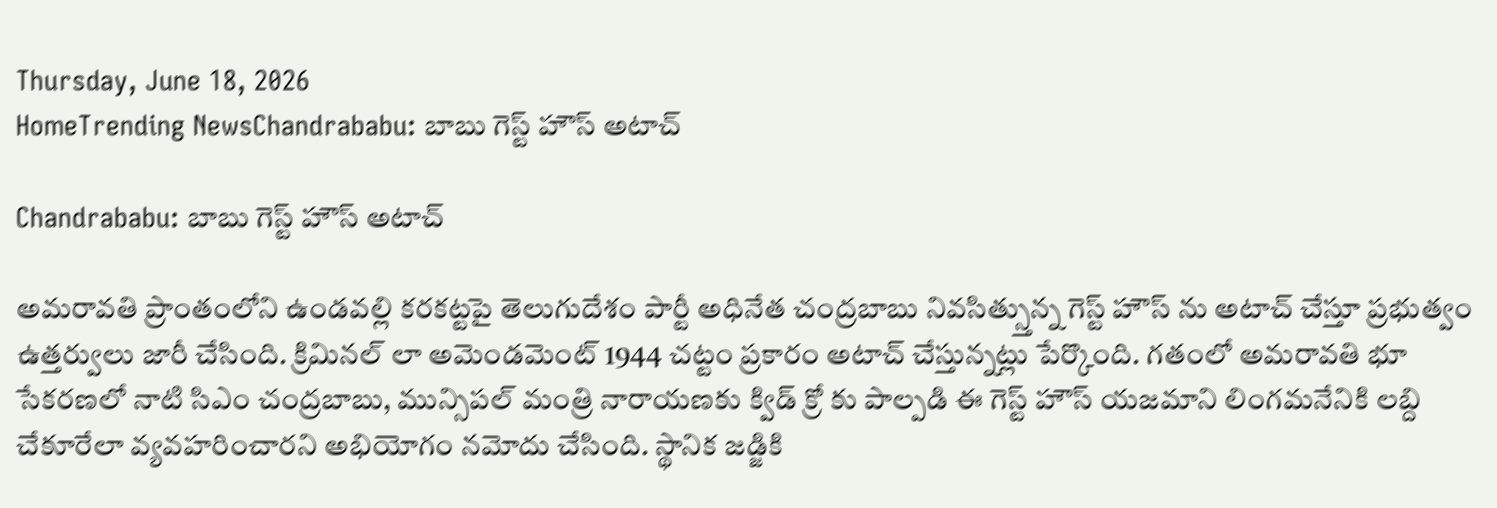Thursday, June 18, 2026
HomeTrending NewsChandrababu: బాబు గెస్ట్ హౌస్ అటాచ్

Chandrababu: బాబు గెస్ట్ హౌస్ అటాచ్

అమరావతి ప్రాంతంలోని ఉండవల్లి కరకట్టపై తెలుగుదేశం పార్టీ అధినేత చంద్రబాబు నివసిత్స్తున్న గెస్ట్ హౌస్ ను అటాచ్ చేస్తూ ప్రభుత్వం ఉత్తర్వులు జారీ చేసింది. క్రిమినల్ లా అమెండమెంట్ 1944 చట్టం ప్రకారం అటాచ్ చేస్తున్నట్లు పేర్కొంది. గతంలో అమరావతి భూ సేకరణలో నాటి సిఎం చంద్రబాబు, మున్సిపల్ మంత్రి నారాయణకు క్విడ్ క్రో కు పాల్పడి ఈ గెస్ట్ హౌస్ యజమాని లింగమనేనికి లబ్ది చేకూరేలా వ్యవహరించారని అభియోగం నమోదు చేసింది. స్థానిక జడ్జికి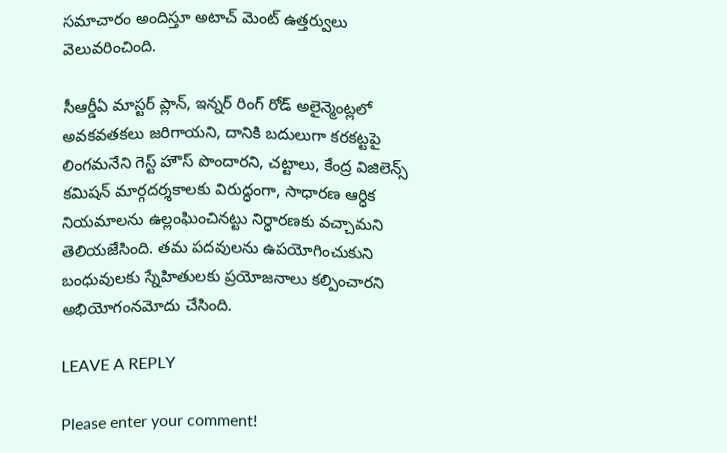సమాచారం అందిస్తూ అటాచ్ మెంట్ ఉత్తర్వులు వెలువరించింది.

సీఆర్డీఏ మాస్టర్ ప్లాన్, ఇన్నర్ రింగ్ రోడ్ అలైన్మెంట్లలో అవకవతకలు జరిగాయని, దానికి బదులుగా కరకట్టపై లింగమనేని గెస్ట్ హౌస్ పొందారని, చట్టాలు, కేంద్ర విజిలెన్స్ కమిషన్ మార్గదర్శకాలకు విరుద్ధంగా, సాధారణ ఆర్ధిక నియమాలను ఉల్లంఘించినట్టు నిర్ధారణకు వచ్చామని తెలియజేసింది. తమ పదవులను ఉపయోగించుకుని బంధువులకు స్నేహితులకు ప్రయోజనాలు కల్పించారని అభియోగంనమోదు చేసింది.

LEAVE A REPLY

Please enter your comment!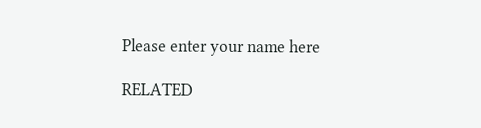Please enter your name here

RELATED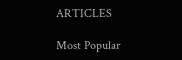ARTICLES

Most Popular